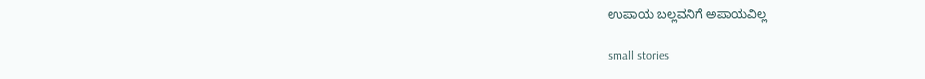ಉಪಾಯ ಬಲ್ಲವನಿಗೆ ಅಪಾಯವಿಲ್ಲ

small stories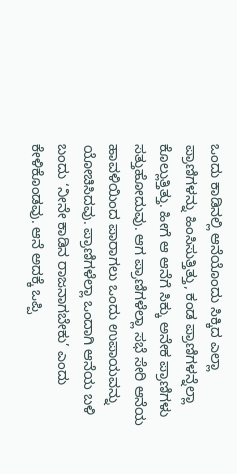ಒಂದು ಕಾಡಿನಲ್ಲಿ ಆನೆಯೊಂದು ಸಿಕ್ಕಿದ ಎಲ್ಲಾ ಪ್ರಾಣಿಗಳನ್ನು ಹಿಂಸಿಸುತ್ತಿತ್ತು, ಕಂಡ ಪ್ರಾಣಿಗಳನ್ನೆಲ್ಲಾ ಕೊಲ್ಲುತ್ತಿತ್ತು. ಹೀಗೆ ಆ ಆನೆಗೆ ಸಿಕ್ಕು ಅನೇಕ ಪ್ರಾಣಿಗಳು ಸತ್ತುಹೋದುವು. ಆಗ ಪ್ರಾಣಿಗಳೆಲ್ಲಾ ಸಭೆ ಸೇರಿ ಆನೆಯ ಹಾವಳಿಯಿಂದ ಪಾರಾಗಲು ಒಂದು ಉಪಾಯವನ್ನು ಯೋಚಿಸಿದವು. ಪ್ರಾಣಿಗಳೆಲ್ಲಾ ಒಂದಾಗಿ ಆನೆಯ ಬಳಿ ಬಂದು ‘ನೀನೇ ಕಾಡಿನ ರಾಜನಾಗಬೇಕು’ ಎಂದು ಕೇಳಿಕೊಂಡವು. ಆನೆ ಅದಕ್ಕೆ ಒಪ್ಪಿ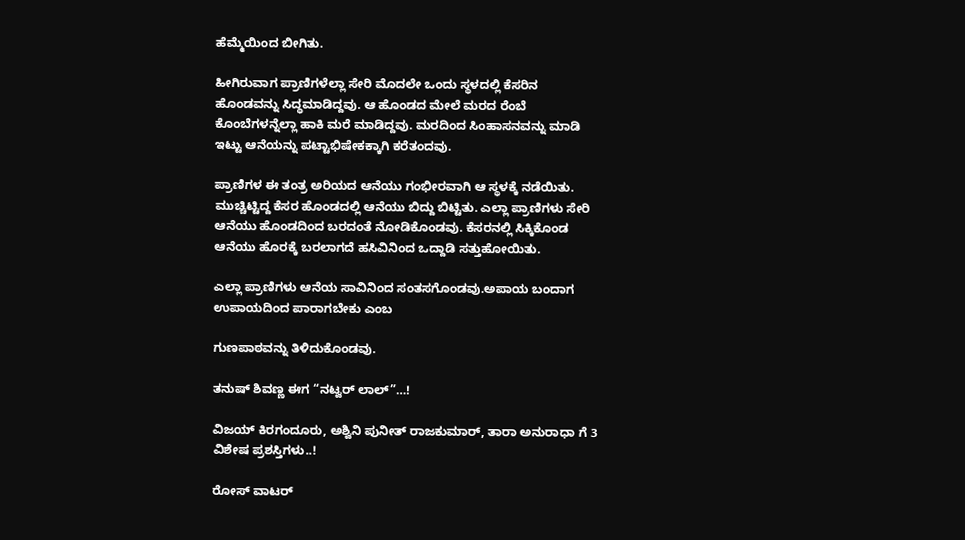ಹೆಮ್ಮೆಯಿಂದ ಬೀಗಿತು.

ಹೀಗಿರುವಾಗ ಪ್ರಾಣಿಗಳೆಲ್ಲಾ ಸೇರಿ ಮೊದಲೇ ಒಂದು ಸ್ಥಳದಲ್ಲಿ ಕೆಸರಿನ ಹೊಂಡವನ್ನು ಸಿದ್ಧಮಾಡಿದ್ದವು. ಆ ಹೊಂಡದ ಮೇಲೆ ಮರದ ರೆಂಬೆ ಕೊಂಬೆಗಳನ್ನೆಲ್ಲಾ ಹಾಕಿ ಮರೆ ಮಾಡಿದ್ದವು. ಮರದಿಂದ ಸಿಂಹಾಸನವನ್ನು ಮಾಡಿ ಇಟ್ಟು ಆನೆಯನ್ನು ಪಟ್ಟಾಭಿಷೇಕಕ್ಕಾಗಿ ಕರೆತಂದವು.

ಪ್ರಾಣಿಗಳ ಈ ತಂತ್ರ ಅರಿಯದ ಆನೆಯು ಗಂಭೀರವಾಗಿ ಆ ಸ್ಥಳಕ್ಕೆ ನಡೆಯಿತು. ಮುಚ್ಚಿಟ್ಟಿದ್ದ ಕೆಸರ ಹೊಂಡದಲ್ಲಿ ಆನೆಯು ಬಿದ್ದು ಬಿಟ್ಟಿತು. ಎಲ್ಲಾ ಪ್ರಾಣಿಗಳು ಸೇರಿ ಆನೆಯು ಹೊಂಡದಿಂದ ಬರದಂತೆ ನೋಡಿಕೊಂಡವು. ಕೆಸರನಲ್ಲಿ ಸಿಕ್ಕಿಕೊಂಡ ಆನೆಯು ಹೊರಕ್ಕೆ ಬರಲಾಗದೆ ಹಸಿವಿನಿಂದ ಒದ್ದಾಡಿ ಸತ್ತುಹೋಯಿತು.

ಎಲ್ಲಾ ಪ್ರಾಣಿಗಳು ಆನೆಯ ಸಾವಿನಿಂದ ಸಂತಸಗೊಂಡವು.ಅಪಾಯ ಬಂದಾಗ ಉಪಾಯದಿಂದ ಪಾರಾಗಬೇಕು ಎಂಬ

ಗುಣಪಾಠವನ್ನು ತಿಳಿದುಕೊಂಡವು.

ತನುಷ್ ಶಿವಣ್ಣ ಈಗ “ನಟ್ವರ್ ಲಾಲ್”…!

ವಿಜಯ್ ಕಿರಗಂದೂರು, ಅಶ್ವಿನಿ ಪುನೀತ್ ರಾಜಕುಮಾರ್, ತಾರಾ ಅನುರಾಧಾ ಗೆ 3 ವಿಶೇಷ ಪ್ರಶಸ್ತಿಗಳು..!

ರೋಸ್ ವಾಟರ್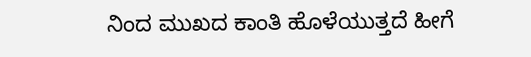ನಿಂದ ಮುಖದ ಕಾಂತಿ ಹೊಳೆಯುತ್ತದೆ ಹೀಗೆ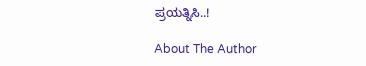ಪ್ರಯತ್ನಿಸಿ..!

About The Author